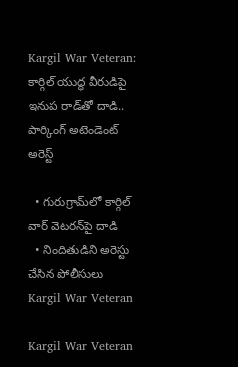Kargil War Veteran: కార్గిల్ యుద్ధ వీరుడిపై ఇనుప రాడ్‌తో దాడి.. పార్కింగ్ అటెండెంట్ అరెస్ట్

  • గురుగ్రామ్‌లో కార్గిల్ వార్ వెటరన్‌పై దాడి
  • నిందితుడిని అరెస్టు చేసిన పోలీసులు
Kargil War Veteran

Kargil War Veteran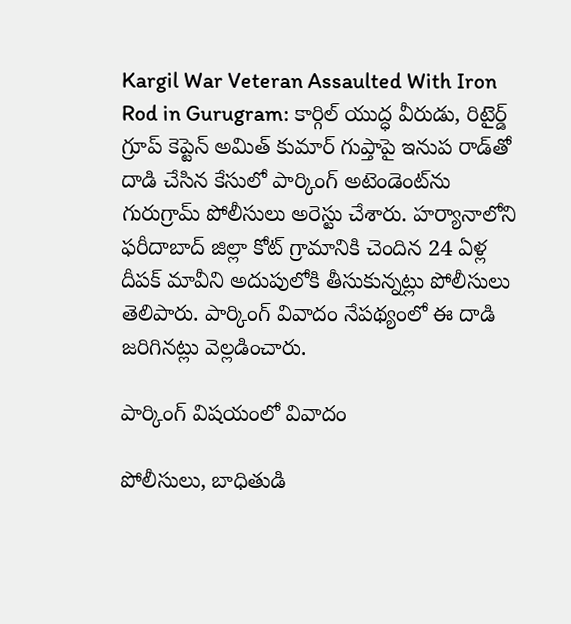Kargil War Veteran Assaulted With Iron Rod in Gurugram: కార్గిల్ యుద్ధ వీరుడు, రిటైర్డ్ గ్రూప్ కెప్టెన్ అమిత్ కుమార్ గుప్తాపై ఇనుప రాడ్‌తో దాడి చేసిన కేసులో పార్కింగ్ అటెండెంట్‌ను గురుగ్రామ్ పోలీసులు అరెస్టు చేశారు. హర్యానాలోని ఫరీదాబాద్ జిల్లా కోట్ గ్రామానికి చెందిన 24 ఏళ్ల దీపక్ మావీని అదుపులోకి తీసుకున్నట్లు పోలీసులు తెలిపారు. పార్కింగ్ వివాదం నేపథ్యంలో ఈ దాడి జరిగినట్లు వెల్లడించారు.

పార్కింగ్ విషయంలో వివాదం

పోలీసులు, బాధితుడి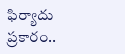ఫిర్యాదు ప్రకారం..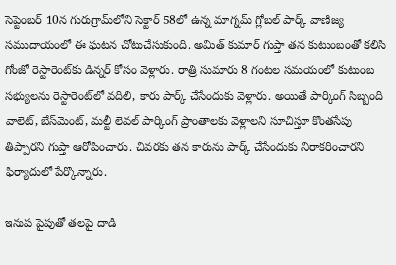సెప్టెంబర్ 10న గురుగ్రామ్‌లోని సెక్టార్ 58లో ఉన్న మాగ్నమ్ గ్లోబల్ పార్క్ వాణిజ్య సముదాయంలో ఈ ఘటన చోటుచేసుకుంది. అమిత్ కుమార్ గుప్తా తన కుటుంబంతో కలిసి గోంజో రెస్టారెంట్‌కు డిన్నర్ కోసం వెళ్లారు. రాత్రి సుమారు 8 గంటల సమయంలో కుటుంబ సభ్యులను రెస్టారెంట్‌లో వదిలి, కారు పార్క్ చేసేందుకు వెళ్లారు. అయితే పార్కింగ్ సిబ్బంది వాలెట్, బేస్‌మెంట్, మల్టీ లెవల్ పార్కింగ్ ప్రాంతాలకు వెళ్లాలని సూచిస్తూ కొంతసేపు తిప్పారని గుప్తా ఆరోపించారు. చివరకు తన కారును పార్క్ చేసేందుకు నిరాకరించారని ఫిర్యాదులో పేర్కొన్నారు.

ఇనుప పైపుతో తలపై దాడి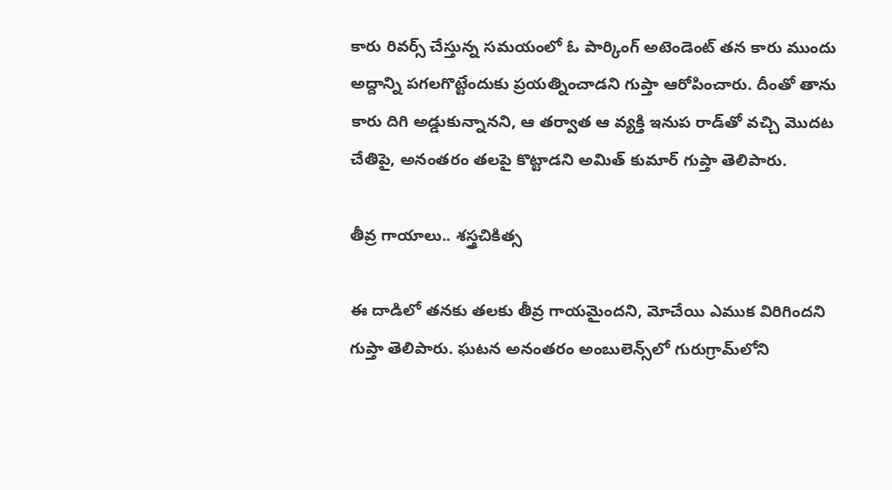కారు రివర్స్ చేస్తున్న సమయంలో ఓ పార్కింగ్ అటెండెంట్ తన కారు ముందు అద్దాన్ని పగలగొట్టేందుకు ప్రయత్నించాడని గుప్తా ఆరోపించారు. దీంతో తాను కారు దిగి అడ్డుకున్నానని, ఆ తర్వాత ఆ వ్యక్తి ఇనుప రాడ్‌తో వచ్చి మొదట చేతిపై, అనంతరం తలపై కొట్టాడని అమిత్ కుమార్ గుప్తా తెలిపారు.

తీవ్ర గాయాలు.. శస్త్రచికిత్స

ఈ దాడిలో తనకు తలకు తీవ్ర గాయమైందని, మోచేయి ఎముక విరిగిందని గుప్తా తెలిపారు. ఘటన అనంతరం అంబులెన్స్‌లో గురుగ్రామ్‌లోని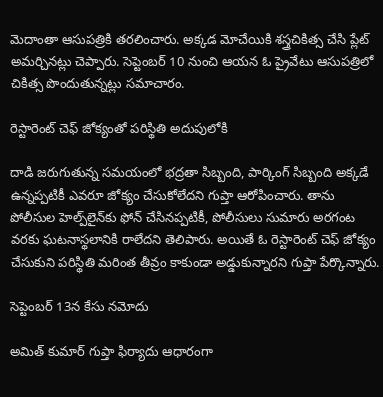మెదాంతా ఆసుపత్రికి తరలించారు. అక్కడ మోచేయికి శస్త్రచికిత్స చేసి ప్లేట్ అమర్చినట్లు చెప్పారు. సెప్టెంబర్ 10 నుంచి ఆయన ఓ ప్రైవేటు ఆసుపత్రిలో చికిత్స పొందుతున్నట్లు సమాచారం.

రెస్టారెంట్ చెఫ్ జోక్యంతో పరిస్థితి అదుపులోకి

దాడి జరుగుతున్న సమయంలో భద్రతా సిబ్బంది, పార్కింగ్ సిబ్బంది అక్కడే ఉన్నప్పటికీ ఎవరూ జోక్యం చేసుకోలేదని గుప్తా ఆరోపించారు. తాను పోలీసుల హెల్ప్‌లైన్‌కు ఫోన్ చేసినప్పటికీ, పోలీసులు సుమారు అరగంట వరకు ఘటనాస్థలానికి రాలేదని తెలిపారు. అయితే ఓ రెస్టారెంట్ చెఫ్ జోక్యం చేసుకుని పరిస్థితి మరింత తీవ్రం కాకుండా అడ్డుకున్నారని గుప్తా పేర్కొన్నారు.

సెప్టెంబర్ 13న కేసు నమోదు

అమిత్ కుమార్ గుప్తా ఫిర్యాదు ఆధారంగా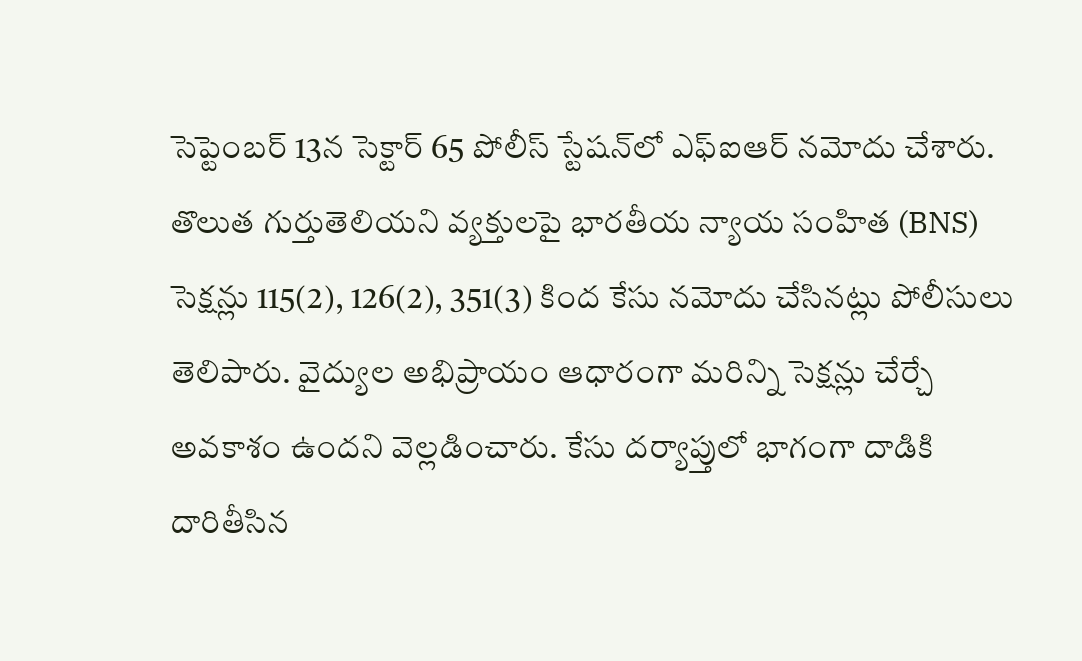సెప్టెంబర్ 13న సెక్టార్ 65 పోలీస్ స్టేషన్‌లో ఎఫ్‌ఐఆర్ నమోదు చేశారు. తొలుత గుర్తుతెలియని వ్యక్తులపై భారతీయ న్యాయ సంహిత (BNS) సెక్షన్లు 115(2), 126(2), 351(3) కింద కేసు నమోదు చేసినట్లు పోలీసులు తెలిపారు. వైద్యుల అభిప్రాయం ఆధారంగా మరిన్ని సెక్షన్లు చేర్చే అవకాశం ఉందని వెల్లడించారు. కేసు దర్యాప్తులో భాగంగా దాడికి దారితీసిన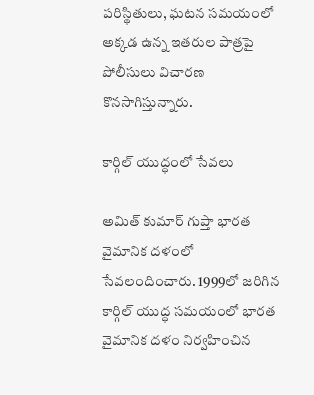పరిస్థితులు, ఘటన సమయంలో అక్కడ ఉన్న ఇతరుల పాత్రపై పోలీసులు విచారణ కొనసాగిస్తున్నారు.

కార్గిల్ యుద్ధంలో సేవలు

అమిత్ కుమార్ గుప్తా భారత వైమానిక దళంలో సేవలందించారు. 1999లో జరిగిన కార్గిల్ యుద్ధ సమయంలో భారత వైమానిక దళం నిర్వహించిన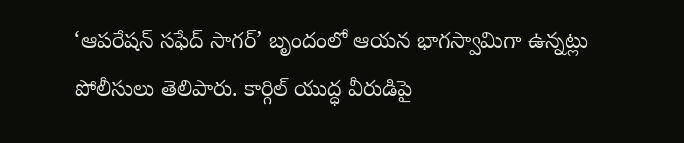‘ఆపరేషన్ సఫేద్ సాగర్’ బృందంలో ఆయన భాగస్వామిగా ఉన్నట్లు పోలీసులు తెలిపారు. కార్గిల్ యుద్ధ వీరుడిపై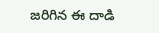జరిగిన ఈ దాడి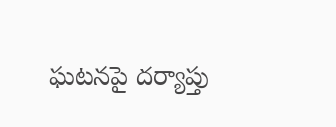ఘటనపై దర్యాప్తు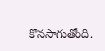కొనసాగుతోంది.